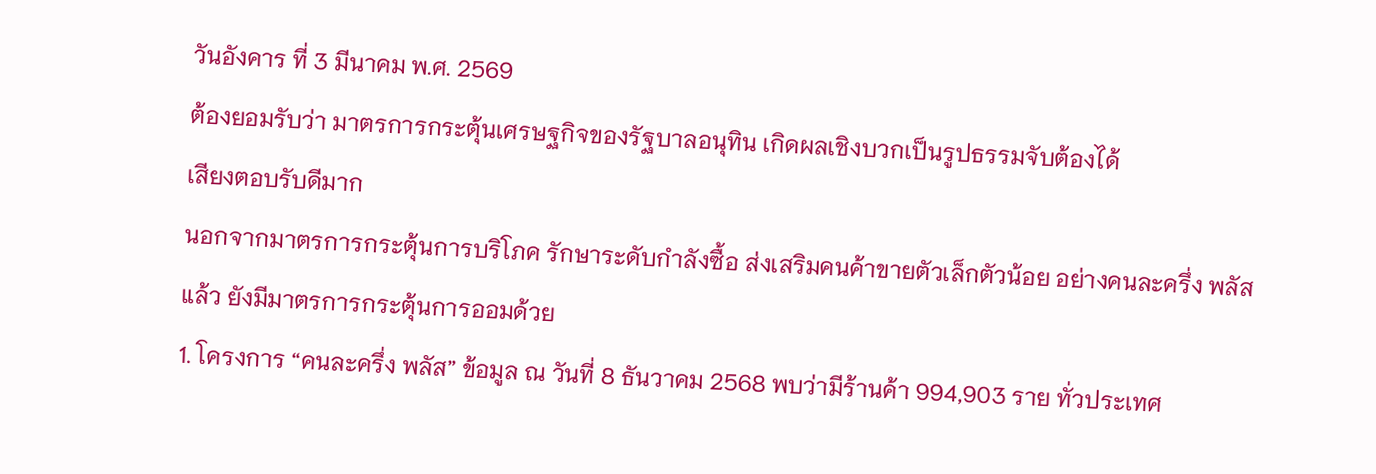วันอังคาร ที่ 3 มีนาคม พ.ศ. 2569
ต้องยอมรับว่า มาตรการกระตุ้นเศรษฐกิจของรัฐบาลอนุทิน เกิดผลเชิงบวกเป็นรูปธรรมจับต้องได้
เสียงตอบรับดีมาก
นอกจากมาตรการกระตุ้นการบริโภค รักษาระดับกำลังซื้อ ส่งเสริมคนค้าขายตัวเล็กตัวน้อย อย่างคนละครึ่ง พลัสแล้ว ยังมีมาตรการกระตุ้นการออมด้วย
1. โครงการ “คนละครึ่ง พลัส” ข้อมูล ณ วันที่ 8 ธันวาคม 2568 พบว่ามีร้านค้า 994,903 ราย ทั่วประเทศ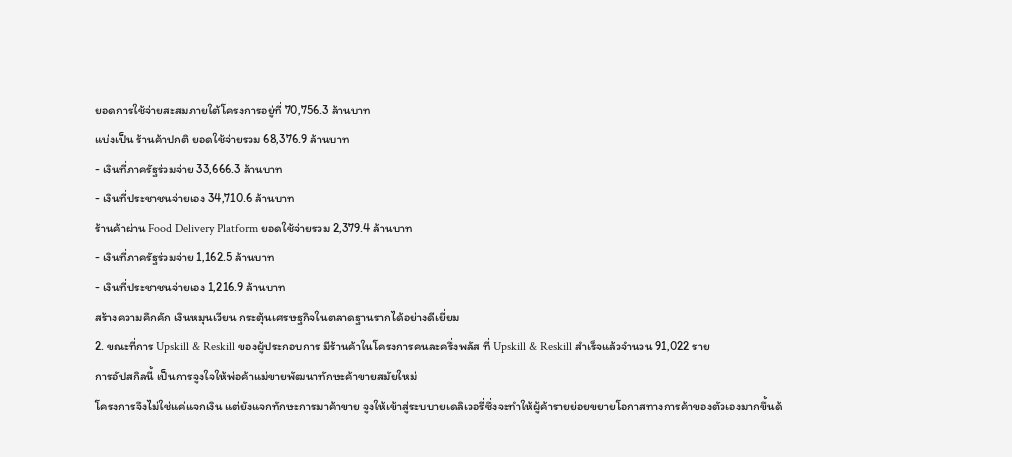ยอดการใช้จ่ายสะสมภายใต้โครงการอยู่ที่ 70,756.3 ล้านบาท
แบ่งเป็น ร้านค้าปกติ ยอดใช้จ่ายรวม 68,376.9 ล้านบาท
- เงินที่ภาครัฐร่วมจ่าย 33,666.3 ล้านบาท
- เงินที่ประชาชนจ่ายเอง 34,710.6 ล้านบาท
ร้านค้าผ่าน Food Delivery Platform ยอดใช้จ่ายรวม 2,379.4 ล้านบาท
- เงินที่ภาครัฐร่วมจ่าย 1,162.5 ล้านบาท
- เงินที่ประชาชนจ่ายเอง 1,216.9 ล้านบาท
สร้างความคึกคัก เงินหมุนเวียน กระตุ้นเศรษฐกิจในตลาดฐานรากได้อย่างดีเยี่ยม
2. ขณะที่การ Upskill & Reskill ของผู้ประกอบการ มีร้านค้าในโครงการคนละครึ่งพลัส ที่ Upskill & Reskill สำเร็จแล้วจำนวน 91,022 ราย
การอัปสกิลนี้ เป็นการจูงใจให้พ่อค้าแม่ขายพัฒนาทักษะค้าขายสมัยใหม่
โครงการจึงไม่ใช่แค่แจกเงิน แต่ยังแจกทักษะการมาค้าขาย จูงให้เข้าสู่ระบบายเดลิเวอรี่ซึ่งจะทำให้ผู้ค้ารายย่อยขยายโอกาสทางการค้าของตัวเองมากขึ้นด้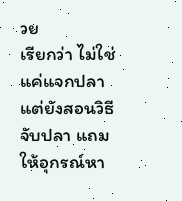วย
เรียกว่า ไม่ใช่แค่แจกปลา แต่ยังสอนวิธีจับปลา แถมให้อุกรณ์หา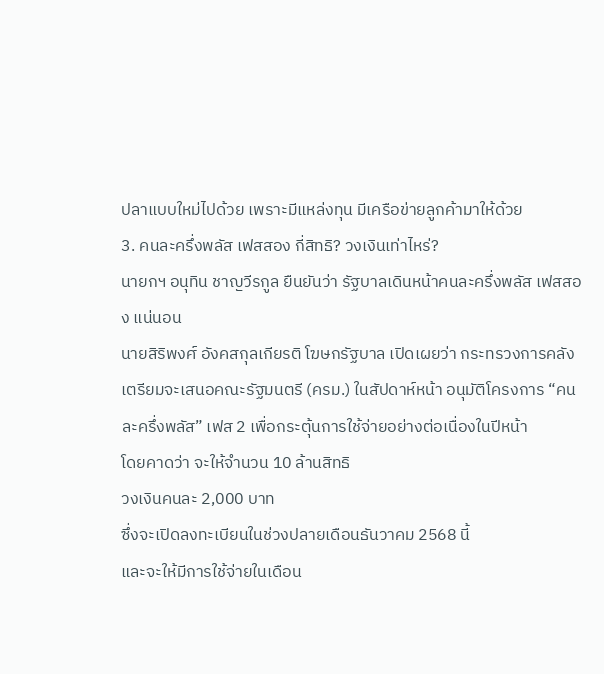ปลาแบบใหม่ไปด้วย เพราะมีแหล่งทุน มีเครือข่ายลูกค้ามาให้ด้วย
3. คนละครึ่งพลัส เฟสสอง กี่สิทธิ? วงเงินเท่าไหร่?
นายกฯ อนุทิน ชาญวีรกูล ยืนยันว่า รัฐบาลเดินหน้าคนละครึ่งพลัส เฟสสอง แน่นอน
นายสิริพงศ์ อังคสกุลเกียรติ โฆษกรัฐบาล เปิดเผยว่า กระทรวงการคลังเตรียมจะเสนอคณะรัฐมนตรี (ครม.) ในสัปดาห์หน้า อนุมัติโครงการ “คนละครึ่งพลัส” เฟส 2 เพื่อกระตุ้นการใช้จ่ายอย่างต่อเนื่องในปีหน้า
โดยคาดว่า จะให้จำนวน 10 ล้านสิทธิ
วงเงินคนละ 2,000 บาท
ซึ่งจะเปิดลงทะเบียนในช่วงปลายเดือนธันวาคม 2568 นี้
และจะให้มีการใช้จ่ายในเดือน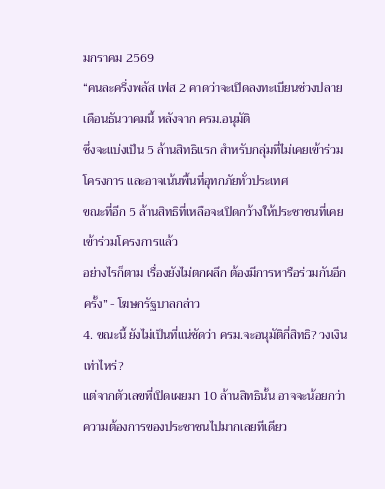มกราคม 2569
“คนละครึ่งพลัส เฟส 2 คาดว่าจะเปิดลงทะเบียนช่วงปลายเดือนธันวาคมนี้ หลังจาก ครม.อนุมัติ
ซึ่งจะแบ่งเป็น 5 ล้านสิทธิแรก สำหรับกลุ่มที่ไม่เคยเข้าร่วมโครงการ และอาจเน้นพื้นที่อุทกภัยทั่วประเทศ
ขณะที่อีก 5 ล้านสิทธิที่เหลือจะเปิดกว้างให้ประชาชนที่เคยเข้าร่วมโครงการแล้ว
อย่างไรก็ตาม เรื่องยังไม่ตกผลึก ต้องมีการหารือร่วมกันอีกครั้ง” - โฆษกรัฐบาลกล่าว
4. ขณะนี้ ยังไม่เป็นที่แน่ชัดว่า ครม.จะอนุมัติกี่สิทธิ? วงเงินเท่าไหร่?
แต่จากตัวเลขที่เปิดเผยมา 10 ล้านสิทธินั้น อาจจะน้อยกว่าความต้องการของประชาชนไปมากเลยทีเดียว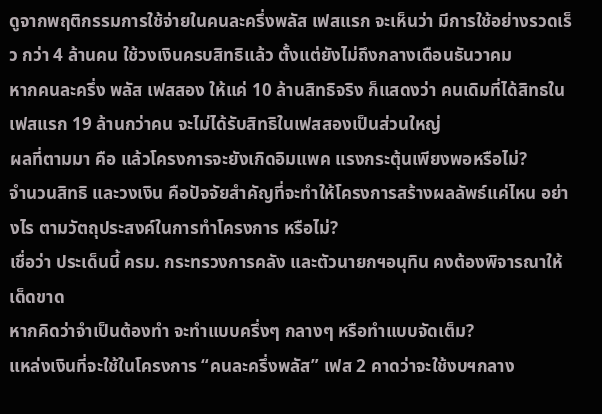ดูจากพฤติกรรมการใช้จ่ายในคนละครึ่งพลัส เฟสแรก จะเห็นว่า มีการใช้อย่างรวดเร็ว กว่า 4 ล้านคน ใช้วงเงินครบสิทธิแล้ว ตั้งแต่ยังไม่ถึงกลางเดือนธันวาคม
หากคนละครึ่ง พลัส เฟสสอง ให้แค่ 10 ล้านสิทธิจริง ก็แสดงว่า คนเดิมที่ได้สิทธในเฟสแรก 19 ล้านกว่าคน จะไม่ได้รับสิทธิในเฟสสองเป็นส่วนใหญ่
ผลที่ตามมา คือ แล้วโครงการจะยังเกิดอิมแพค แรงกระตุ้นเพียงพอหรือไม่?
จำนวนสิทธิ และวงเงิน คือปัจจัยสำคัญที่จะทำให้โครงการสร้างผลลัพธ์แค่ไหน อย่างไร ตามวัตถุประสงค์ในการทำโครงการ หรือไม่?
เชื่อว่า ประเด็นนี้ ครม. กระทรวงการคลัง และตัวนายกฯอนุทิน คงต้องพิจารณาให้เด็ดขาด
หากคิดว่าจำเป็นต้องทำ จะทำแบบครึ่งๆ กลางๆ หรือทำแบบจัดเต็ม?
แหล่งเงินที่จะใช้ในโครงการ “คนละครึ่งพลัส” เฟส 2 คาดว่าจะใช้งบฯกลาง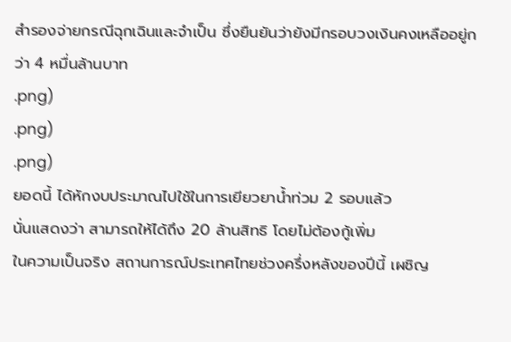สำรองจ่ายกรณีฉุกเฉินและจำเป็น ซึ่งยืนยันว่ายังมีกรอบวงเงินคงเหลืออยู่กว่า 4 หมื่นล้านบาท
.png)
.png)
.png)
ยอดนี้ ได้หักงบประมาณไปใช้ในการเยียวยาน้ำท่วม 2 รอบแล้ว
นั่นแสดงว่า สามารถให้ได้ถึง 20 ล้านสิทธิ โดยไม่ต้องกู้เพิ่ม
ในความเป็นจริง สถานการณ์ประเทศไทยช่วงครึ่งหลังของปีนี้ เผชิญ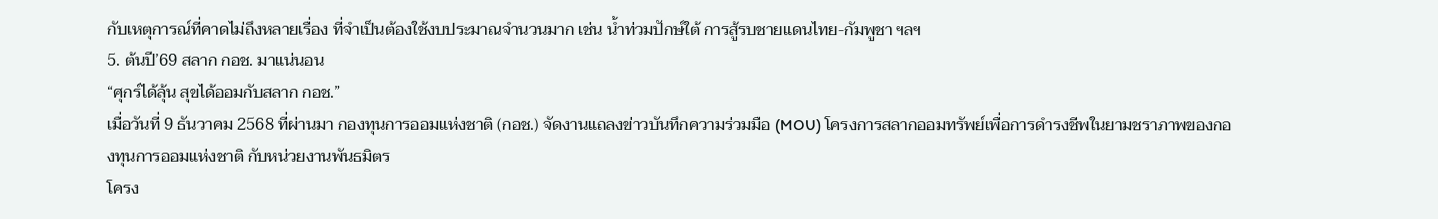กับเหตุการณ์ที่คาดไม่ถึงหลายเรื่อง ที่จำเป็นต้องใช้งบประมาณจำนวนมาก เช่น น้ำท่วมปักษ์ใต้ การสู้รบชายแดนไทย-กัมพูชา ฯลฯ
5. ต้นปี’69 สลาก กอช. มาแน่นอน
“ศุกร์ได้ลุ้น สุขได้ออมกับสลาก กอช.”
เมื่อวันที่ 9 ธันวาคม 2568 ที่ผ่านมา กองทุนการออมแห่งชาติ (กอช.) จัดงานแถลงข่าวบันทึกความร่วมมือ (MOU) โครงการสลากออมทรัพย์เพื่อการดำรงชีพในยามชราภาพของกองทุนการออมแห่งชาติ กับหน่วยงานพันธมิตร
โครง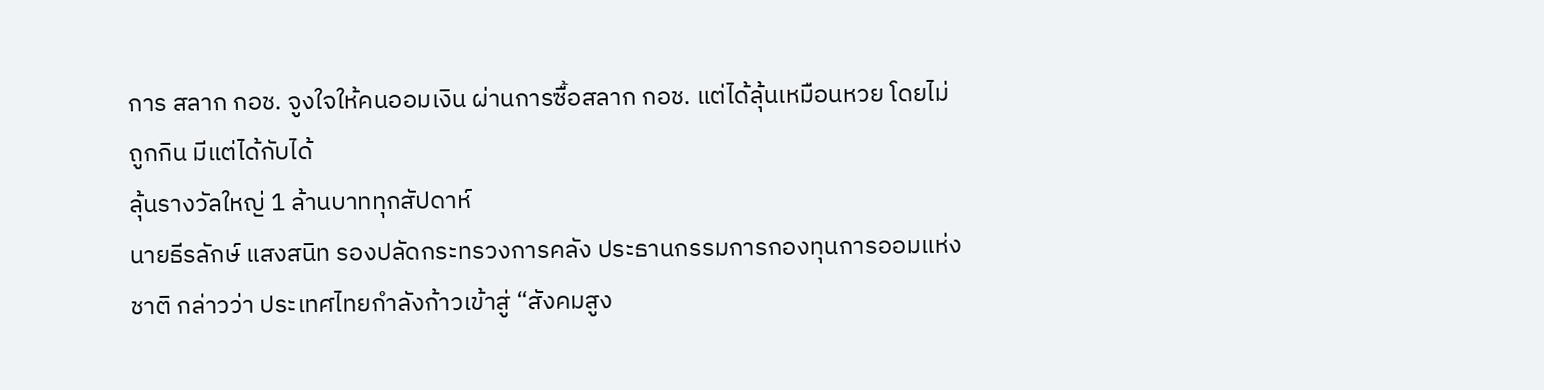การ สลาก กอช. จูงใจให้คนออมเงิน ผ่านการซื้อสลาก กอช. แต่ได้ลุ้นเหมือนหวย โดยไม่ถูกกิน มีแต่ได้กับได้
ลุ้นรางวัลใหญ่ 1 ล้านบาททุกสัปดาห์
นายธีรลักษ์ แสงสนิท รองปลัดกระทรวงการคลัง ประธานกรรมการกองทุนการออมแห่งชาติ กล่าวว่า ประเทศไทยกำลังก้าวเข้าสู่ “สังคมสูง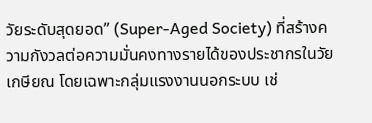วัยระดับสุดยอด” (Super-Aged Society) ที่สร้างความกังวลต่อความมั่นคงทางรายได้ของประชากรในวัยเกษียณ โดยเฉพาะกลุ่มแรงงานนอกระบบ เช่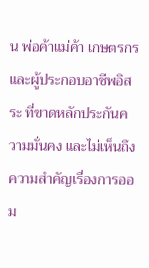น พ่อค้าแม่ค้า เกษตรกร และผู้ประกอบอาชีพอิสระ ที่ขาดหลักประกันความมั่นคง และไม่เห็นถึงความสำคัญเรื่องการออม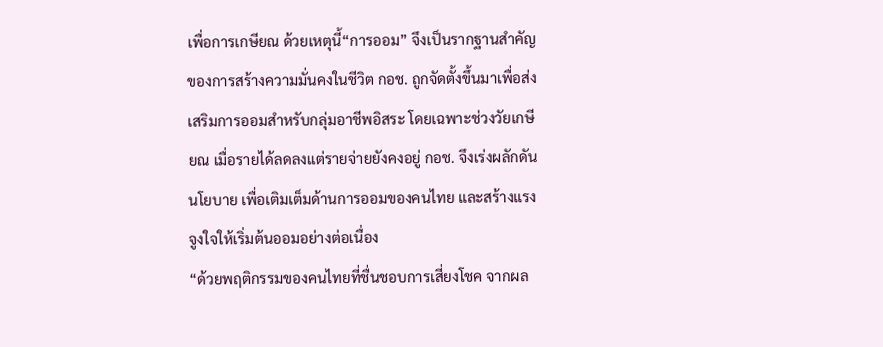เพื่อการเกษียณ ด้วยเหตุนี้“การออม” จึงเป็นรากฐานสำคัญของการสร้างความมั่นคงในชีวิต กอช. ถูกจัดตั้งขึ้นมาเพื่อส่งเสริมการออมสำหรับกลุ่มอาชีพอิสระ โดยเฉพาะช่วงวัยเกษียณ เมื่อรายได้ลดลงแต่รายจ่ายยังคงอยู่ กอช. จึงเร่งผลักดันนโยบาย เพื่อเติมเต็มด้านการออมของคนไทย และสร้างแรงจูงใจให้เริ่มต้นออมอย่างต่อเนื่อง
“ด้วยพฤติกรรมของคนไทยที่ชื่นชอบการเสี่ยงโชค จากผล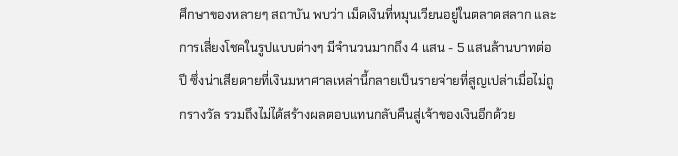ศึกษาของหลายๆ สถาบัน พบว่า เม็ดเงินที่หมุนเวียนอยู่ในตลาดสลาก และการเสี่ยงโชคในรูปแบบต่างๆ มีจำนวนมากถึง 4 แสน - 5 แสนล้านบาทต่อปี ซึ่งน่าเสียดายที่เงินมหาศาลเหล่านี้กลายเป็นรายจ่ายที่สูญเปล่าเมื่อไม่ถูกรางวัล รวมถึงไม่ได้สร้างผลตอบแทนกลับคืนสู่เจ้าของเงินอีกด้วย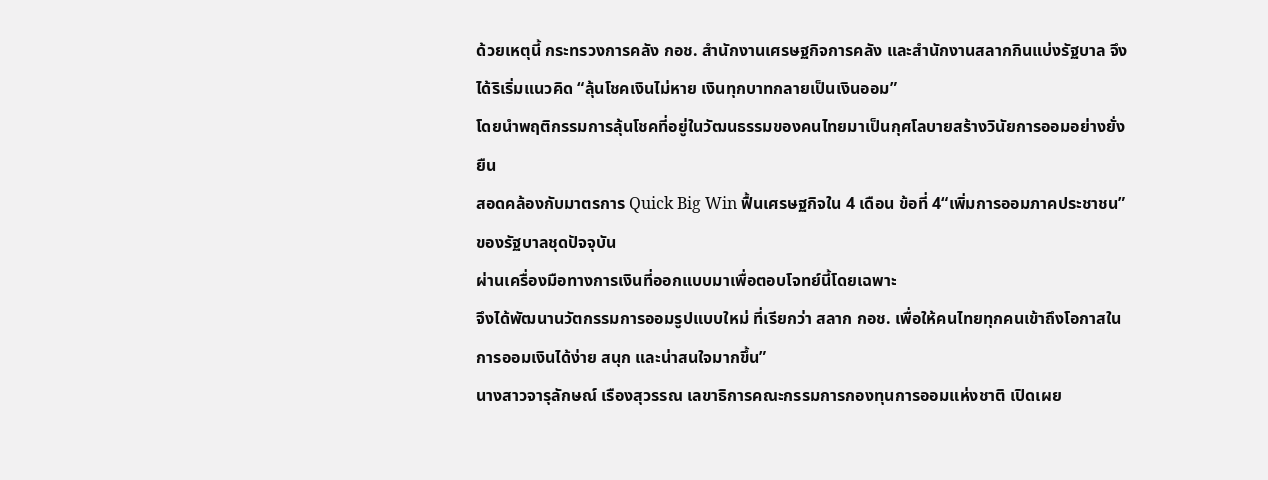ด้วยเหตุนี้ กระทรวงการคลัง กอช. สำนักงานเศรษฐกิจการคลัง และสำนักงานสลากกินแบ่งรัฐบาล จึงได้ริเริ่มแนวคิด “ลุ้นโชคเงินไม่หาย เงินทุกบาทกลายเป็นเงินออม”
โดยนำพฤติกรรมการลุ้นโชคที่อยู่ในวัฒนธรรมของคนไทยมาเป็นกุศโลบายสร้างวินัยการออมอย่างยั่งยืน
สอดคล้องกับมาตรการ Quick Big Win ฟื้นเศรษฐกิจใน 4 เดือน ข้อที่ 4“เพิ่มการออมภาคประชาชน” ของรัฐบาลชุดปัจจุบัน
ผ่านเครื่องมือทางการเงินที่ออกแบบมาเพื่อตอบโจทย์นี้โดยเฉพาะ
จึงได้พัฒนานวัตกรรมการออมรูปแบบใหม่ ที่เรียกว่า สลาก กอช. เพื่อให้คนไทยทุกคนเข้าถึงโอกาสในการออมเงินได้ง่าย สนุก และน่าสนใจมากขึ้น”
นางสาวจารุลักษณ์ เรืองสุวรรณ เลขาธิการคณะกรรมการกองทุนการออมแห่งชาติ เปิดเผย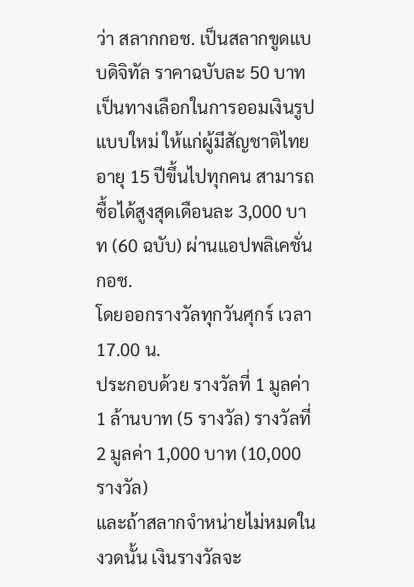ว่า สลากกอช. เป็นสลากขูดแบบดิจิทัล ราคาฉบับละ 50 บาท เป็นทางเลือกในการออมเงินรูปแบบใหม่ ให้แก่ผู้มีสัญชาติไทยอายุ 15 ปีขึ้นไปทุกคน สามารถซื้อได้สูงสุดเดือนละ 3,000 บาท (60 ฉบับ) ผ่านแอปพลิเคชั่น กอช.
โดยออกรางวัลทุกวันศุกร์ เวลา 17.00 น.
ประกอบด้วย รางวัลที่ 1 มูลค่า 1 ล้านบาท (5 รางวัล) รางวัลที่ 2 มูลค่า 1,000 บาท (10,000 รางวัล)
และถ้าสลากจำหน่ายไม่หมดในงวดนั้น เงินรางวัลจะ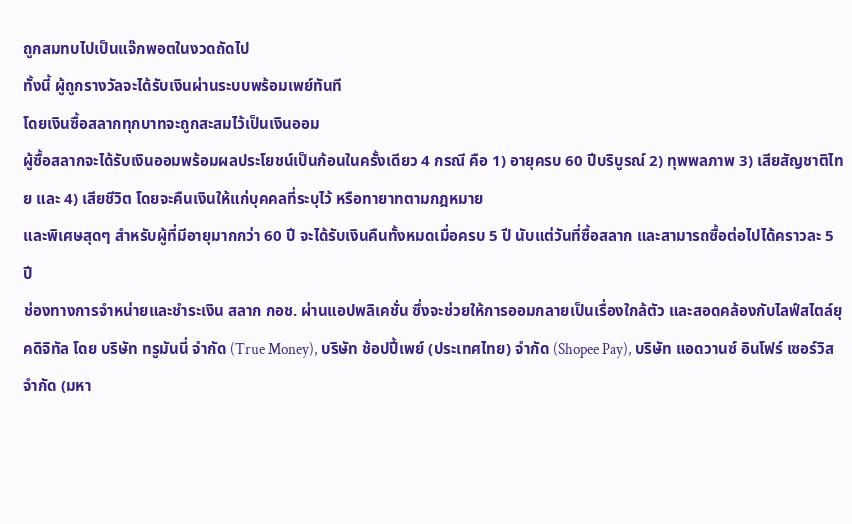ถูกสมทบไปเป็นแจ๊กพอตในงวดถัดไป
ทั้งนี้ ผู้ถูกรางวัลจะได้รับเงินผ่านระบบพร้อมเพย์ทันที
โดยเงินซื้อสลากทุกบาทจะถูกสะสมไว้เป็นเงินออม
ผู้ซื้อสลากจะได้รับเงินออมพร้อมผลประโยชน์เป็นก้อนในครั้งเดียว 4 กรณี คือ 1) อายุครบ 60 ปีบริบูรณ์ 2) ทุพพลภาพ 3) เสียสัญชาติไทย และ 4) เสียชีวิต โดยจะคืนเงินให้แก่บุคคลที่ระบุไว้ หรือทายาทตามกฎหมาย
และพิเศษสุดๆ สำหรับผู้ที่มีอายุมากกว่า 60 ปี จะได้รับเงินคืนทั้งหมดเมื่อครบ 5 ปี นับแต่วันที่ซื้อสลาก และสามารถซื้อต่อไปได้คราวละ 5 ปี
ช่องทางการจำหน่ายและชำระเงิน สลาก กอช. ผ่านแอปพลิเคชั่น ซึ่งจะช่วยให้การออมกลายเป็นเรื่องใกล้ตัว และสอดคล้องกับไลฟ์สไตล์ยุคดิจิทัล โดย บริษัท ทรูมันนี่ จำกัด (True Money), บริษัท ช้อปปี้เพย์ (ประเทศไทย) จำกัด (Shopee Pay), บริษัท แอดวานซ์ อินโฟร์ เซอร์วิส จำกัด (มหา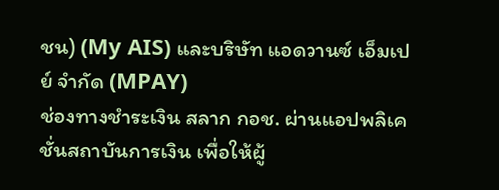ชน) (My AIS) และบริษัท แอดวานซ์ เอ็มเปย์ จำกัด (MPAY)
ช่องทางชำระเงิน สลาก กอช. ผ่านแอปพลิเคชั่นสถาบันการเงิน เพื่อให้ผู้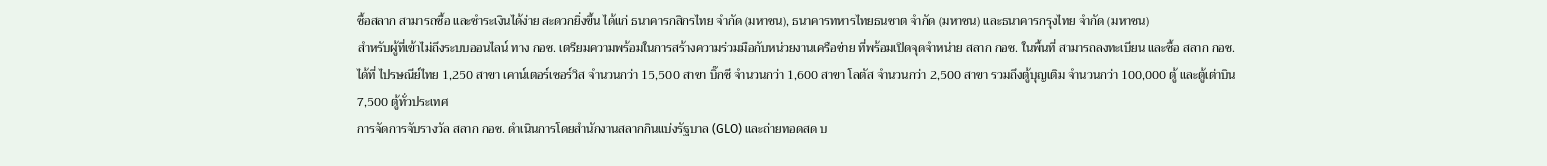ซื้อสลาก สามารถซื้อ และชำระเงินได้ง่าย สะดวกยิ่งขึ้น ได้แก่ ธนาคารกสิกรไทย จำกัด (มหาชน), ธนาคารทหารไทยธนชาต จำกัด (มหาชน) และธนาคารกรุงไทย จำกัด (มหาชน)
สำหรับผู้ที่เข้าไม่ถึงระบบออนไลน์ ทาง กอช. เตรียมความพร้อมในการสร้างความร่วมมือกับหน่วยงานเครือข่าย ที่พร้อมเปิดจุดจำหน่าย สลาก กอช. ในพื้นที่ สามารถลงทะเบียน และซื้อ สลาก กอช. ได้ที่ ไปรษณีย์ไทย 1,250 สาขา เคาน์เตอร์เซอร์วิส จำนวนกว่า 15,500 สาขา บิ๊กซี จำนวนกว่า 1,600 สาขา โลตัส จำนวนกว่า 2,500 สาขา รวมถึงตู้บุญเติม จำนวนกว่า 100,000 ตู้ และตู้เต่าบิน 7,500 ตู้ทั่วประเทศ
การจัดการจับรางวัล สลาก กอช. ดำเนินการโดยสำนักงานสลากกินแบ่งรัฐบาล (GLO) และถ่ายทอดสด บ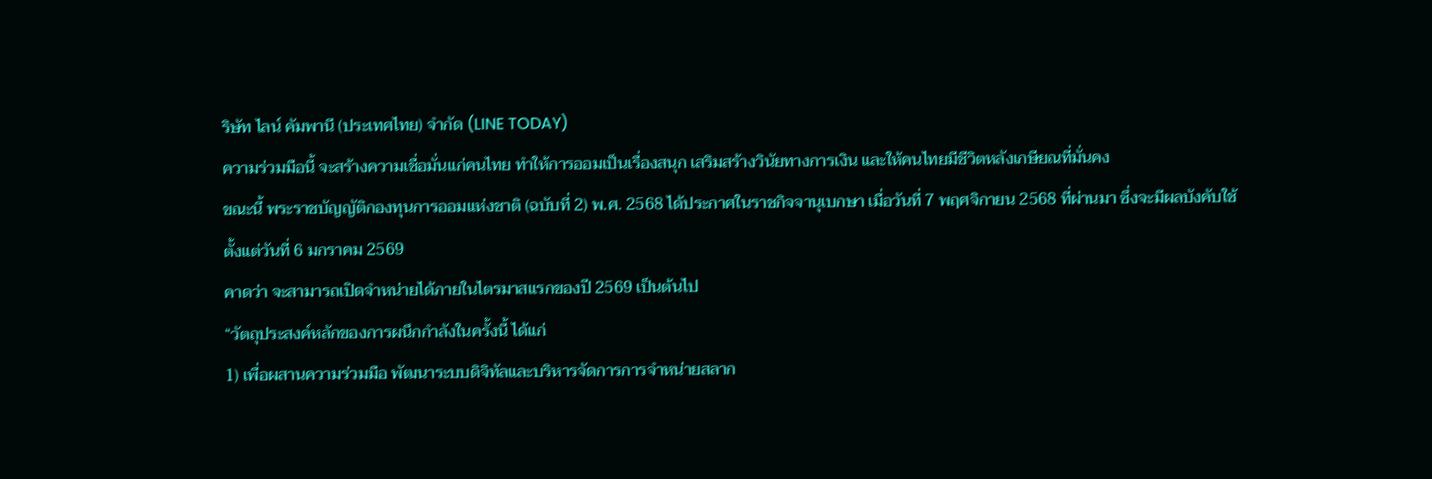ริษัท ไลน์ คัมพานี (ประเทศไทย) จำกัด (LINE TODAY)
ความร่วมมือนี้ จะสร้างความเชื่อมั่นแก่คนไทย ทำให้การออมเป็นเรื่องสนุก เสริมสร้างวินัยทางการเงิน และให้คนไทยมีชีวิตหลังเกษียณที่มั่นคง
ขณะนี้ พระราชบัญญัติกองทุนการออมแห่งชาติ (ฉบับที่ 2) พ.ศ. 2568 ได้ประกาศในราชกิจจานุเบกษา เมื่อวันที่ 7 พฤศจิกายน 2568 ที่ผ่านมา ซึ่งจะมีผลบังคับใช้ตั้งแต่วันที่ 6 มกราคม 2569
คาดว่า จะสามารถเปิดจำหน่ายได้ภายในไตรมาสแรกของปี 2569 เป็นต้นไป
“วัตถุประสงค์หลักของการผนึกกำลังในครั้งนี้ ได้แก่
1) เพื่อผสานความร่วมมือ พัฒนาระบบดิจิทัลและบริหารจัดการการจำหน่ายสลาก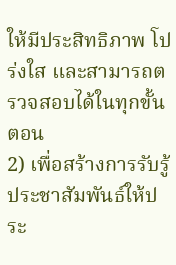ให้มีประสิทธิภาพ โปร่งใส และสามารถตรวจสอบได้ในทุกขั้นตอน
2) เพื่อสร้างการรับรู้ประชาสัมพันธ์ให้ประ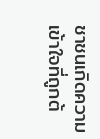ชาชนเกิดความเข้าใจที่ถูกต้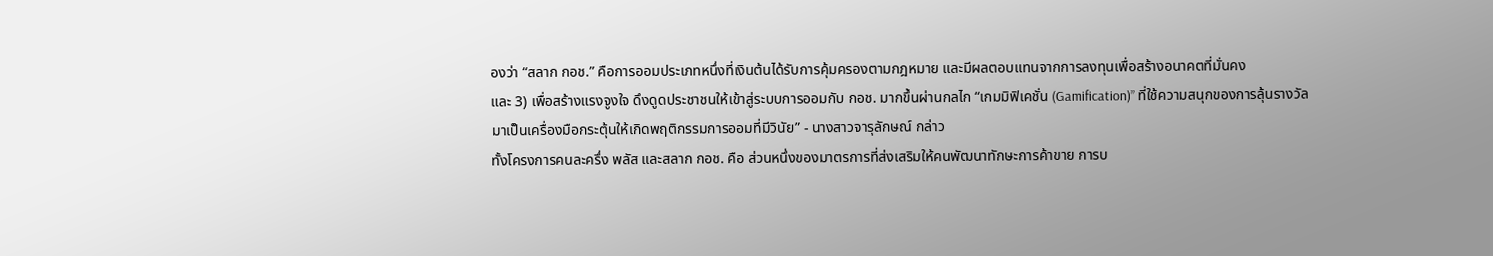องว่า “สลาก กอช.” คือการออมประเภทหนึ่งที่เงินต้นได้รับการคุ้มครองตามกฎหมาย และมีผลตอบแทนจากการลงทุนเพื่อสร้างอนาคตที่มั่นคง
และ 3) เพื่อสร้างแรงจูงใจ ดึงดูดประชาชนให้เข้าสู่ระบบการออมกับ กอช. มากขึ้นผ่านกลไก “เกมมิฟิเคชั่น (Gamification)” ที่ใช้ความสนุกของการลุ้นรางวัลมาเป็นเครื่องมือกระตุ้นให้เกิดพฤติกรรมการออมที่มีวินัย” - นางสาวจารุลักษณ์ กล่าว
ทั้งโครงการคนละครึ่ง พลัส และสลาก กอช. คือ ส่วนหนึ่งของมาตรการที่ส่งเสริมให้คนพัฒนาทักษะการค้าขาย การบ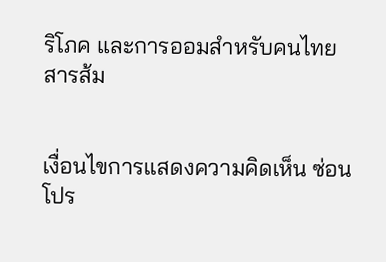ริโภค และการออมสำหรับคนไทย
สารส้ม


เงื่อนไขการแสดงความคิดเห็น ซ่อน
โปร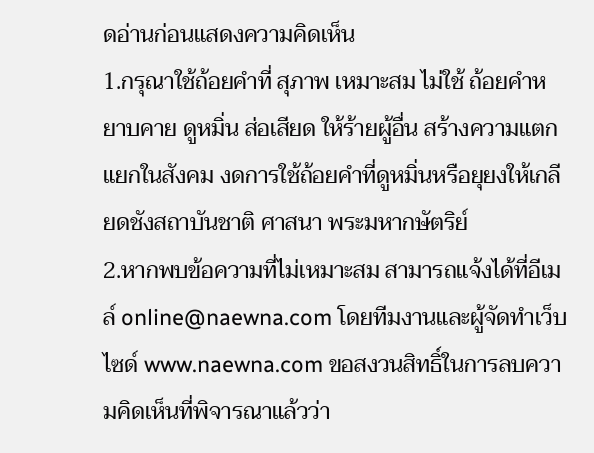ดอ่านก่อนแสดงความคิดเห็น
1.กรุณาใช้ถ้อยคำที่ สุภาพ เหมาะสม ไม่ใช้ ถ้อยคำหยาบคาย ดูหมิ่น ส่อเสียด ให้ร้ายผู้อื่น สร้างความแตกแยกในสังคม งดการใช้ถ้อยคำที่ดูหมิ่นหรือยุยงให้เกลียดชังสถาบันชาติ ศาสนา พระมหากษัตริย์
2.หากพบข้อความที่ไม่เหมาะสม สามารถแจ้งได้ที่อีเมล์ online@naewna.com โดยทีมงานและผู้จัดทำเว็บไซด์ www.naewna.com ขอสงวนสิทธิ์ในการลบความคิดเห็นที่พิจารณาแล้วว่า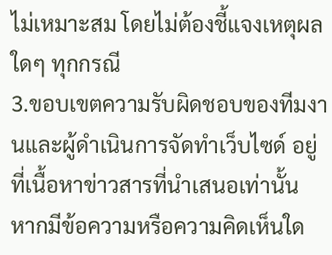ไม่เหมาะสม โดยไม่ต้องชี้แจงเหตุผลใดๆ ทุกกรณี
3.ขอบเขตความรับผิดชอบของทีมงานและผู้ดำเนินการจัดทำเว็บไซด์ อยู่ที่เนื้อหาข่าวสารที่นำเสนอเท่านั้น หากมีข้อความหรือความคิดเห็นใด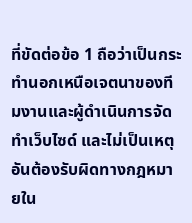ที่ขัดต่อข้อ 1 ถือว่าเป็นกระทำนอกเหนือเจตนาของทีมงานและผู้ดำเนินการจัดทำเว็บไซด์ และไม่เป็นเหตุอันต้องรับผิดทางกฎหมายใน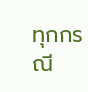ทุกกรณี